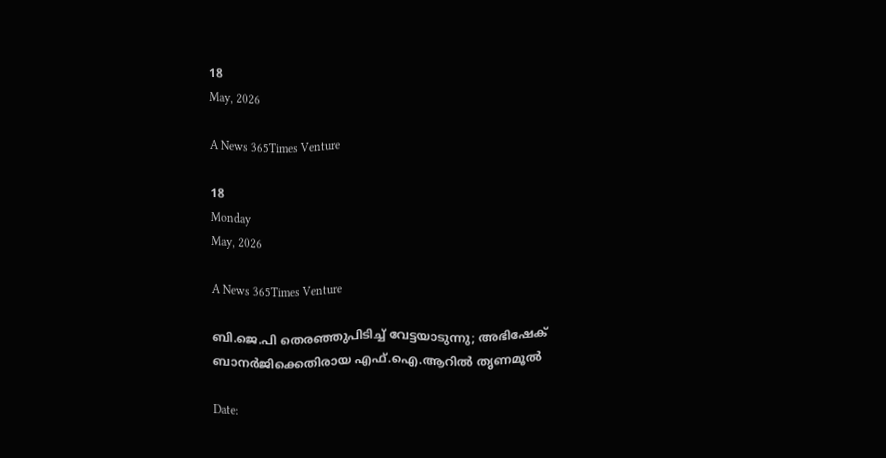18
May, 2026

A News 365Times Venture

18
Monday
May, 2026

A News 365Times Venture

ബി.ജെ.പി തെരഞ്ഞുപിടിച്ച് വേട്ടയാടുന്നു; അഭിഷേക് ബാനര്‍ജിക്കെതിരായ എഫ്.ഐ.ആറില്‍ തൃണമൂല്‍

Date: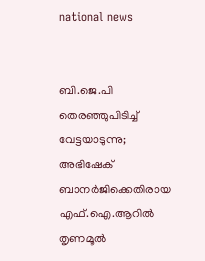national news


ബി.ജെ.പി തെരഞ്ഞുപിടിച്ച് വേട്ടയാടുന്നു; അഭിഷേക് ബാനര്‍ജിക്കെതിരായ എഫ്.ഐ.ആറില്‍ തൃണമൂല്‍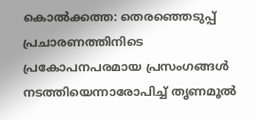കൊല്‍ക്കത്ത: തെരഞ്ഞെടുപ്പ് പ്രചാരണത്തിനിടെ പ്രകോപനപരമായ പ്രസംഗങ്ങള്‍ നടത്തിയെന്നാരോപിച്ച് തൃണമൂല്‍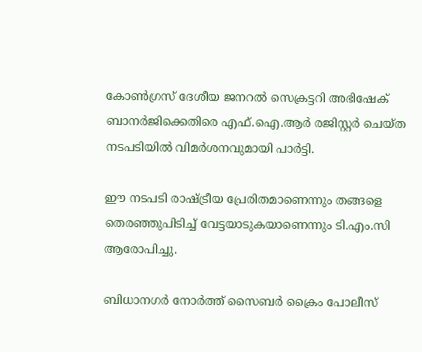കോണ്‍ഗ്രസ് ദേശീയ ജനറല്‍ സെക്രട്ടറി അഭിഷേക് ബാനര്‍ജിക്കെതിരെ എഫ്.ഐ.ആര്‍ രജിസ്റ്റര്‍ ചെയ്ത നടപടിയില്‍ വിമര്‍ശനവുമായി പാര്‍ട്ടി.

ഈ നടപടി രാഷ്ട്രീയ പ്രേരിതമാണെന്നും തങ്ങളെ തെരഞ്ഞുപിടിച്ച് വേട്ടയാടുകയാണെന്നും ടി.എം.സി ആരോപിച്ചു.

ബിധാനഗര്‍ നോര്‍ത്ത് സൈബര്‍ ക്രൈം പോലീസ്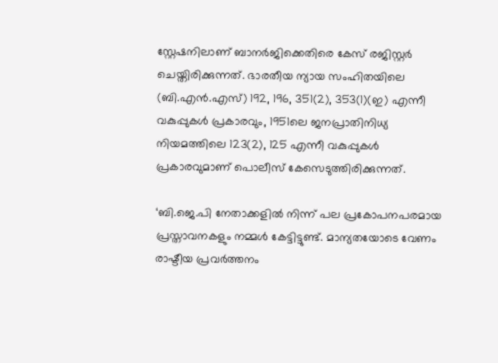സ്റ്റേഷനിലാണ് ബാനര്‍ജിക്കെതിരെ കേസ് രജിസ്റ്റര്‍ ചെയ്തിരിക്കുന്നത്. ഭാരതീയ ന്യായ സംഹിതയിലെ (ബി.എന്‍.എസ്) 192, 196, 351(2), 353(1)(ഇ) എന്നീ വകുപ്പുകള്‍ പ്രകാരവും, 1951ലെ ജനപ്രാതിനിധ്യ നിയമത്തിലെ 123(2), 125 എന്നീ വകുപ്പുകള്‍ പ്രകാരവുമാണ് പൊലീസ് കേസെടുത്തിരിക്കുന്നത്.

‘ബി.ജെ.പി നേതാക്കളില്‍ നിന്ന് പല പ്രകോപനപരമായ പ്രസ്താവനകളും നമ്മള്‍ കേട്ടിട്ടുണ്ട്. മാന്യതയോടെ വേണം രാഷ്ടീയ പ്രവര്‍ത്തനം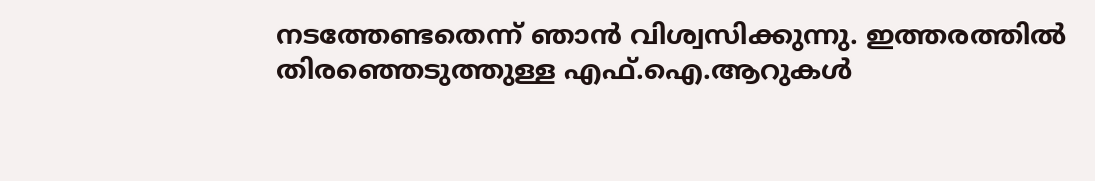നടത്തേണ്ടതെന്ന് ഞാന്‍ വിശ്വസിക്കുന്നു. ഇത്തരത്തില്‍ തിരഞ്ഞെടുത്തുള്ള എഫ്.ഐ.ആറുകള്‍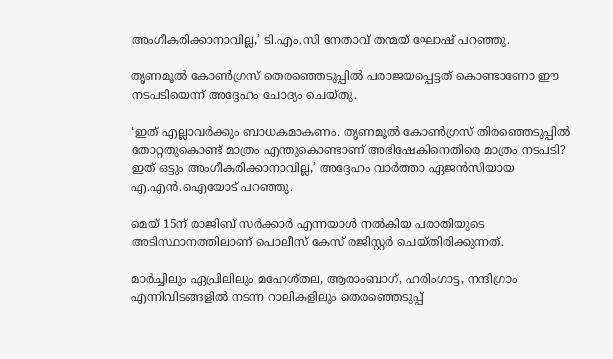അംഗീകരിക്കാനാവില്ല,’ ടി.എം.സി നേതാവ് തന്മയ് ഘോഷ് പറഞ്ഞു.

തൃണമൂല്‍ കോണ്‍ഗ്രസ് തെരഞ്ഞെടുപ്പില്‍ പരാജയപ്പെട്ടത് കൊണ്ടാണോ ഈ നടപടിയെന്ന് അദ്ദേഹം ചോദ്യം ചെയ്തു.

‘ഇത് എല്ലാവര്‍ക്കും ബാധകമാകണം. തൃണമൂല്‍ കോണ്‍ഗ്രസ് തിരഞ്ഞെടുപ്പില്‍ തോറ്റതുകൊണ്ട് മാത്രം എന്തുകൊണ്ടാണ് അഭിഷേകിനെതിരെ മാത്രം നടപടി? ഇത് ഒട്ടും അംഗീകരിക്കാനാവില്ല,’ അദ്ദേഹം വാര്‍ത്താ ഏജന്‍സിയായ എ.എന്‍.ഐയോട് പറഞ്ഞു.

മെയ് 15ന് രാജിബ് സര്‍ക്കാര്‍ എന്നയാള്‍ നല്‍കിയ പരാതിയുടെ അടിസ്ഥാനത്തിലാണ് പൊലീസ് കേസ് രജിസ്റ്റര്‍ ചെയ്തിരിക്കുന്നത്.

മാര്‍ച്ചിലും ഏപ്രിലിലും മഹേശ്തല, ആരാംബാഗ്, ഹരിംഗാട്ട, നന്ദിഗ്രാം എന്നിവിടങ്ങളില്‍ നടന്ന റാലികളിലും തെരഞ്ഞെടുപ്പ്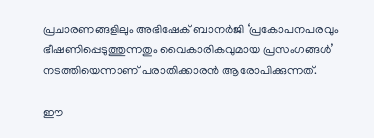പ്രചാരണങ്ങളിലും അഭിഷേക് ബാനര്‍ജി ‘പ്രകോപനപരവും ഭീഷണിപ്പെടുത്തുന്നതും വൈകാരികവുമായ പ്രസംഗങ്ങള്‍’ നടത്തിയെന്നാണ് പരാതിക്കാരന്‍ ആരോപിക്കുന്നത്.

ഈ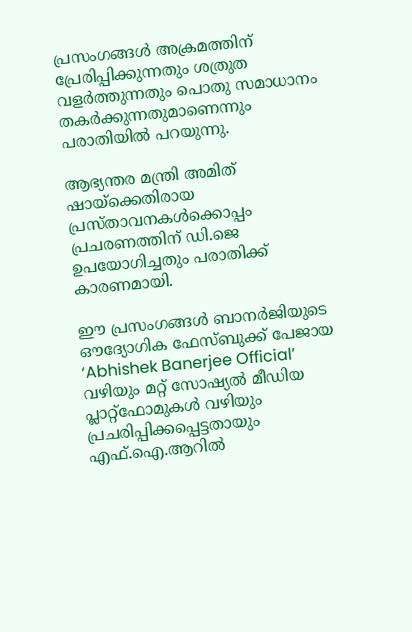പ്രസംഗങ്ങള്‍ അക്രമത്തിന് പ്രേരിപ്പിക്കുന്നതും ശത്രുത വളര്‍ത്തുന്നതും പൊതു സമാധാനം തകര്‍ക്കുന്നതുമാണെന്നും പരാതിയില്‍ പറയുന്നു.

ആഭ്യന്തര മന്ത്രി അമിത് ഷായ്ക്കെതിരായ പ്രസ്താവനകള്‍ക്കൊപ്പം പ്രചരണത്തിന് ഡി.ജെ ഉപയോഗിച്ചതും പരാതിക്ക് കാരണമായി.

ഈ പ്രസംഗങ്ങള്‍ ബാനര്‍ജിയുടെ ഔദ്യോഗിക ഫേസ്ബുക്ക് പേജായ ‘Abhishek Banerjee Official’ വഴിയും മറ്റ് സോഷ്യല്‍ മീഡിയ പ്ലാറ്റ്ഫോമുകള്‍ വഴിയും പ്രചരിപ്പിക്കപ്പെട്ടതായും എഫ്.ഐ.ആറില്‍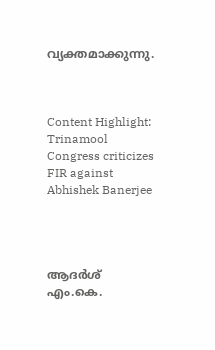വ്യക്തമാക്കുന്നു.



Content Highlight: Trinamool Congress criticizes FIR against Abhishek Banerjee




ആദര്‍ശ് എം.കെ.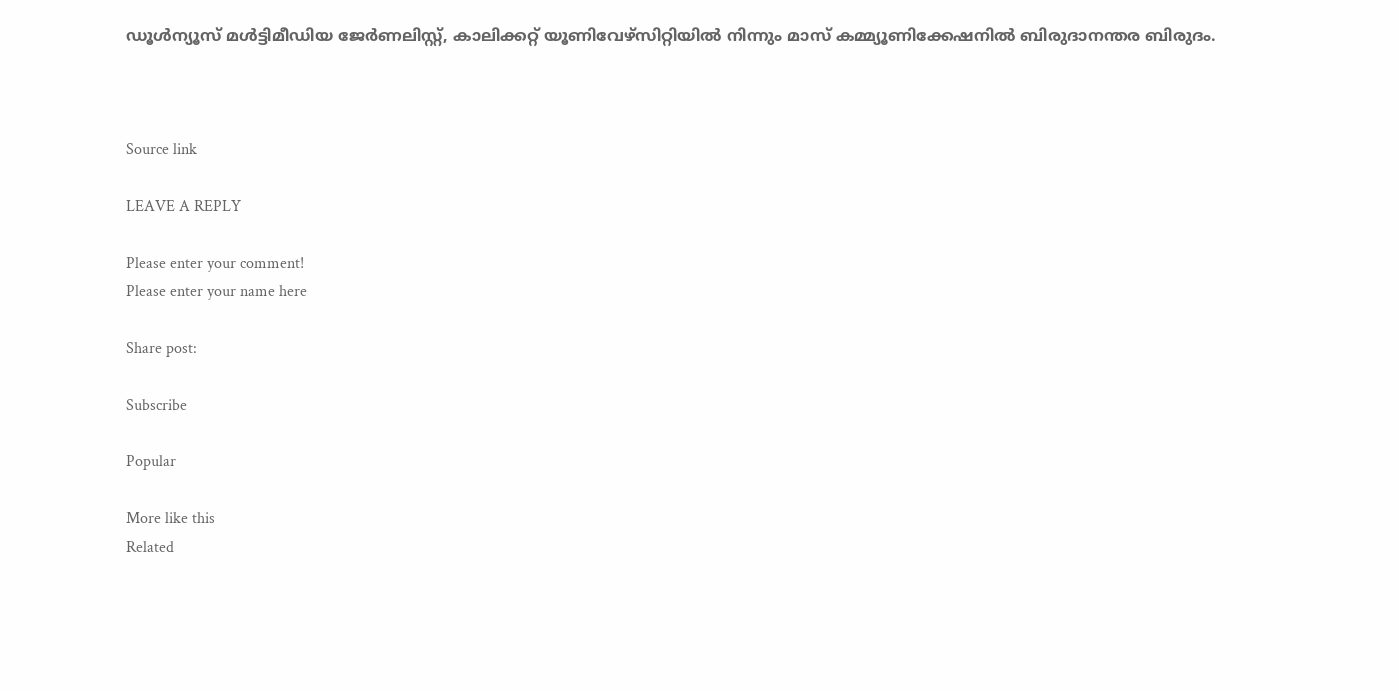ഡൂള്‍ന്യൂസ് മള്‍ട്ടിമീഡിയ ജേര്‍ണലിസ്റ്റ്, കാലിക്കറ്റ് യൂണിവേഴ്സിറ്റിയില്‍ നിന്നും മാസ് കമ്മ്യൂണിക്കേഷനില്‍ ബിരുദാനന്തര ബിരുദം.



Source link

LEAVE A REPLY

Please enter your comment!
Please enter your name here

Share post:

Subscribe

Popular

More like this
Related